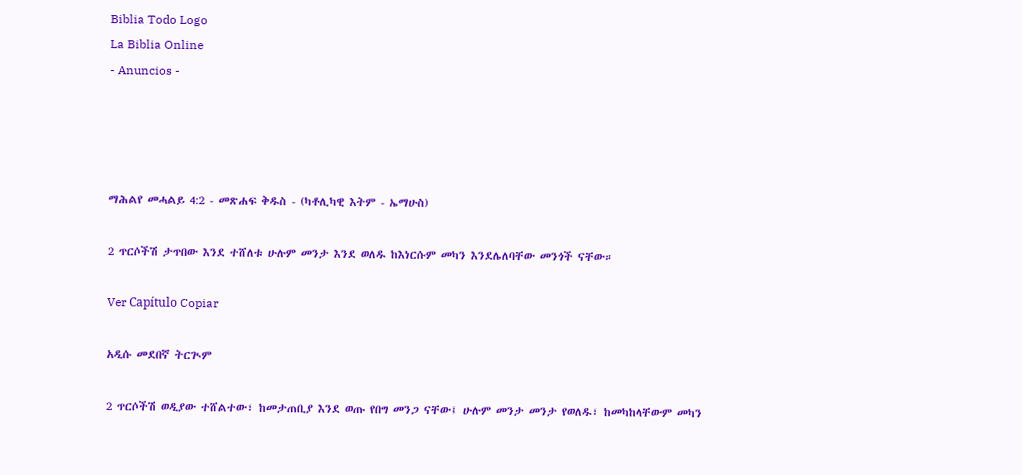Biblia Todo Logo
La Biblia Online
- Anuncios -




ማሕልየ መሓልይ 4:2 - መጽሐፍ ቅዱስ - (ካቶሊካዊ እትም - ኤማሁስ)

2 ጥርሶችሽ ታጥበው እንደ ተሸለቱ ሁሉም መንታ እንደ ወለዱ ከእነርሱም መካን እንደሌለባቸው መንጎች ናቸው።

Ver Capítulo Copiar

አዲሱ መደበኛ ትርጒም

2 ጥርሶችሽ ወዲያው ተሸልተው፣ ከመታጠቢያ እንደ ወጡ የበግ መንጋ ናቸው፤ ሁሉም መንታ መንታ የወለዱ፣ ከመካከላቸውም መካን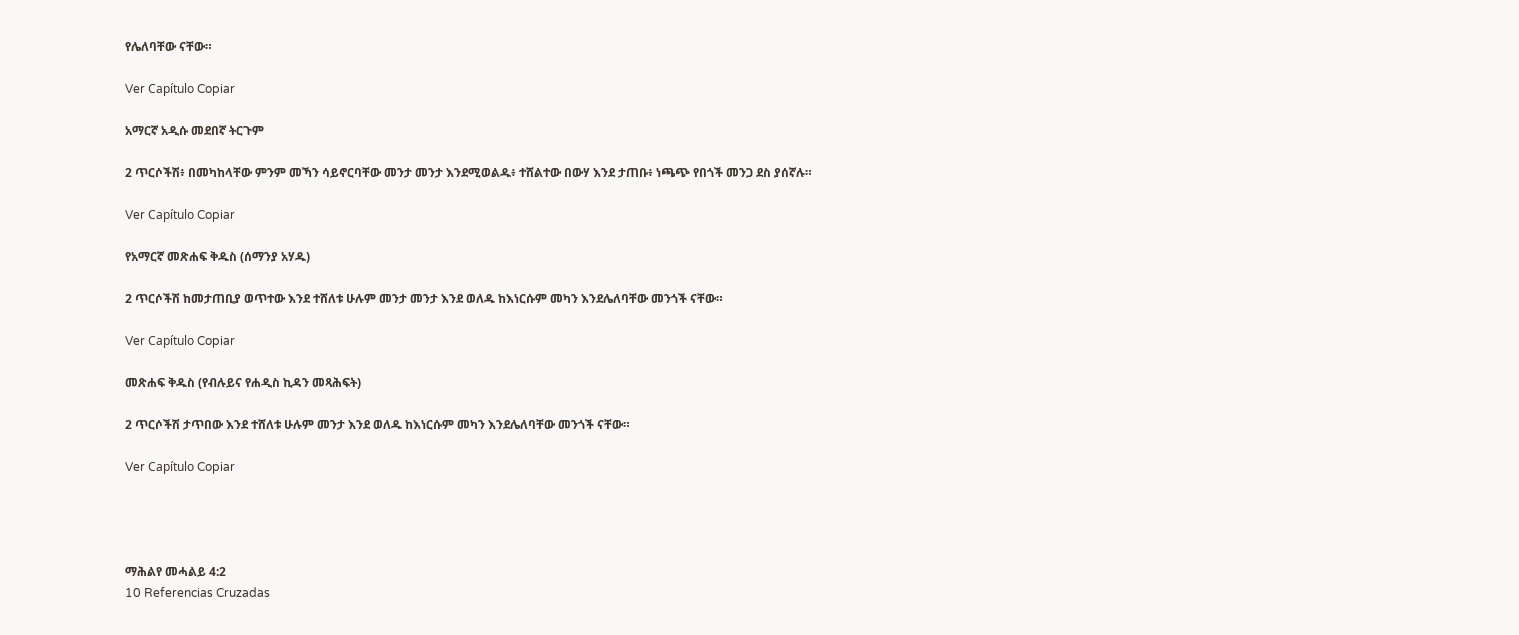የሌለባቸው ናቸው።

Ver Capítulo Copiar

አማርኛ አዲሱ መደበኛ ትርጉም

2 ጥርሶችሽ፥ በመካከላቸው ምንም መኻን ሳይኖርባቸው መንታ መንታ እንደሚወልዱ፥ ተሸልተው በውሃ እንደ ታጠቡ፥ ነጫጭ የበጎች መንጋ ደስ ያሰኛሉ።

Ver Capítulo Copiar

የአማርኛ መጽሐፍ ቅዱስ (ሰማንያ አሃዱ)

2 ጥርሶችሽ ከመታጠቢያ ወጥተው እንደ ተሸለቱ ሁሉም መንታ መንታ እንደ ወለዱ ከእነርሱም መካን እንደሌለባቸው መንጎች ናቸው።

Ver Capítulo Copiar

መጽሐፍ ቅዱስ (የብሉይና የሐዲስ ኪዳን መጻሕፍት)

2 ጥርሶችሽ ታጥበው እንደ ተሸለቱ ሁሉም መንታ እንደ ወለዱ ከእነርሱም መካን እንደሌለባቸው መንጎች ናቸው።

Ver Capítulo Copiar




ማሕልየ መሓልይ 4:2
10 Referencias Cruzadas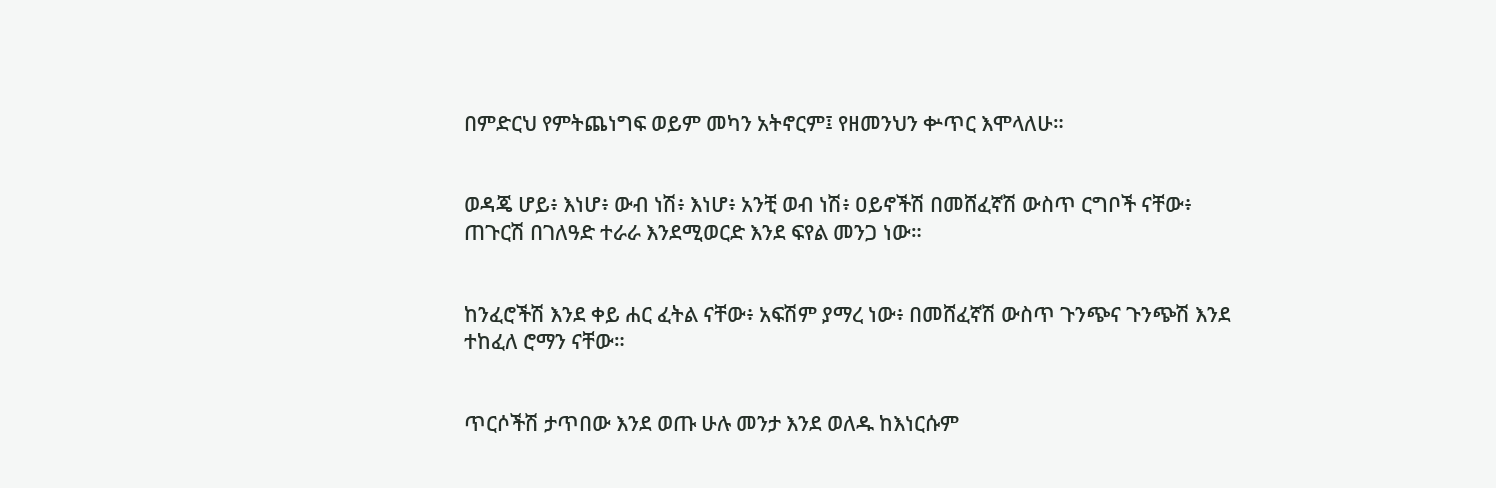በምድርህ የምትጨነግፍ ወይም መካን አትኖርም፤ የዘመንህን ቍጥር እሞላለሁ።


ወዳጄ ሆይ፥ እነሆ፥ ውብ ነሽ፥ እነሆ፥ አንቺ ወብ ነሽ፥ ዐይኖችሽ በመሸፈኛሽ ውስጥ ርግቦች ናቸው፥ ጠጉርሽ በገለዓድ ተራራ እንደሚወርድ እንደ ፍየል መንጋ ነው።


ከንፈሮችሽ እንደ ቀይ ሐር ፈትል ናቸው፥ አፍሽም ያማረ ነው፥ በመሸፈኛሽ ውስጥ ጉንጭና ጉንጭሽ እንደ ተከፈለ ሮማን ናቸው።


ጥርሶችሽ ታጥበው እንደ ወጡ ሁሉ መንታ እንደ ወለዱ ከእነርሱም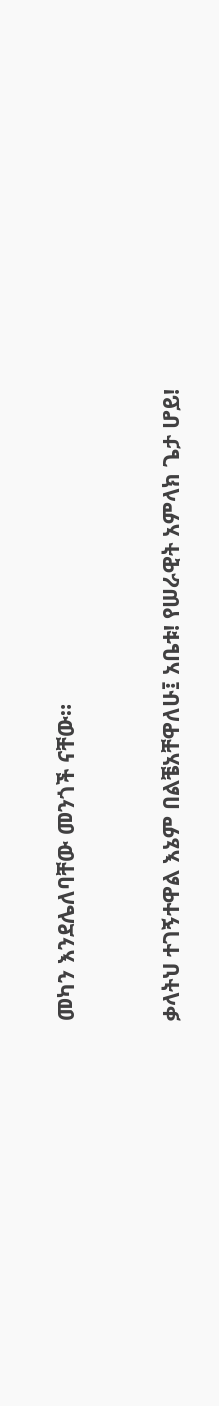መካን እንደሌለባቸው መንጎች ናቸው።


ቃላትህ ተገኝተዋል እኔም በልቼአቸዋለሁ፤ አቤቱ! የሠራዊት አምላክ ጌታ ሆይ!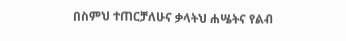በስምህ ተጠርቻለሁና ቃላትህ ሐሤትና የልብ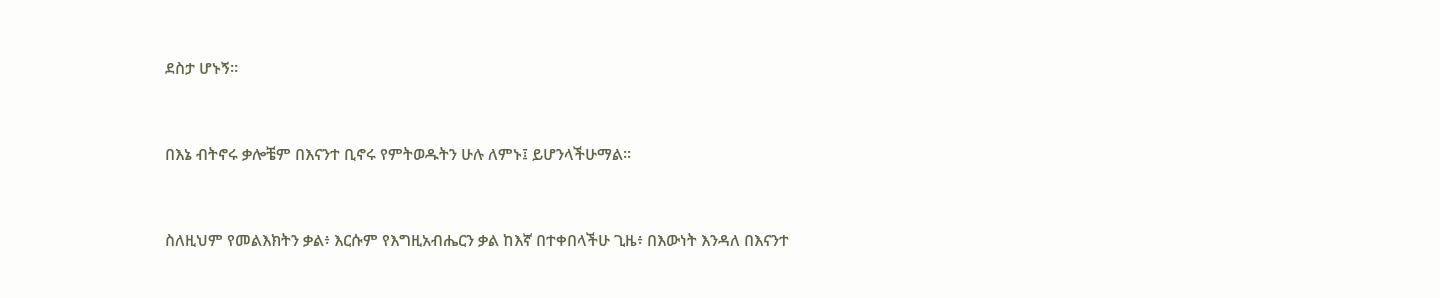ደስታ ሆኑኝ።


በእኔ ብትኖሩ ቃሎቼም በእናንተ ቢኖሩ የምትወዱትን ሁሉ ለምኑ፤ ይሆንላችሁማል።


ስለዚህም የመልእክትን ቃል፥ እርሱም የእግዚአብሔርን ቃል ከእኛ በተቀበላችሁ ጊዜ፥ በእውነት እንዳለ በእናንተ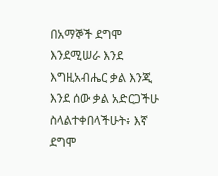በአማኞች ደግሞ እንደሚሠራ እንደ እግዚአብሔር ቃል እንጂ እንደ ሰው ቃል አድርጋችሁ ስላልተቀበላችሁት፥ እኛ ደግሞ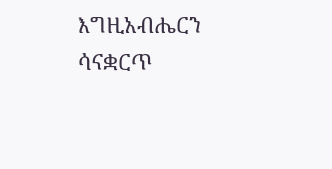እግዚአብሔርን ሳናቋርጥ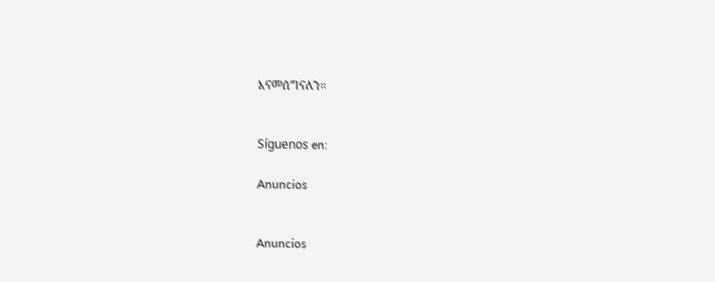እናመሰግናለን።


Síguenos en:

Anuncios


Anuncios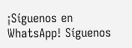¡Síguenos en WhatsApp! Síguenos